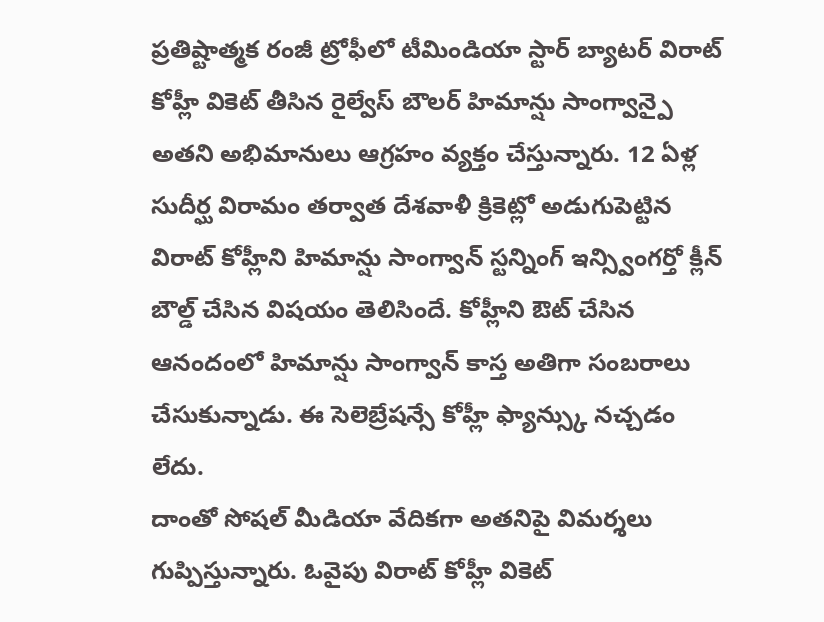ప్రతిష్టాత్మక రంజీ ట్రోఫీలో టీమిండియా స్టార్ బ్యాటర్ విరాట్ కోహ్లీ వికెట్ తీసిన రైల్వేస్ బౌలర్ హిమాన్షు సాంగ్వాన్పై అతని అభిమానులు ఆగ్రహం వ్యక్తం చేస్తున్నారు. 12 ఏళ్ల సుదీర్ఘ విరామం తర్వాత దేశవాళీ క్రికెట్లో అడుగుపెట్టిన విరాట్ కోహ్లీని హిమాన్షు సాంగ్వాన్ స్టన్నింగ్ ఇన్స్వింగర్తో క్లీన్ బౌల్డ్ చేసిన విషయం తెలిసిందే. కోహ్లీని ఔట్ చేసిన ఆనందంలో హిమాన్షు సాంగ్వాన్ కాస్త అతిగా సంబరాలు చేసుకున్నాడు. ఈ సెలెబ్రేషన్సే కోహ్లీ ఫ్యాన్స్కు నచ్చడం లేదు.
దాంతో సోషల్ మీడియా వేదికగా అతనిపై విమర్శలు గుప్పిస్తున్నారు. ఓవైపు విరాట్ కోహ్లీ వికెట్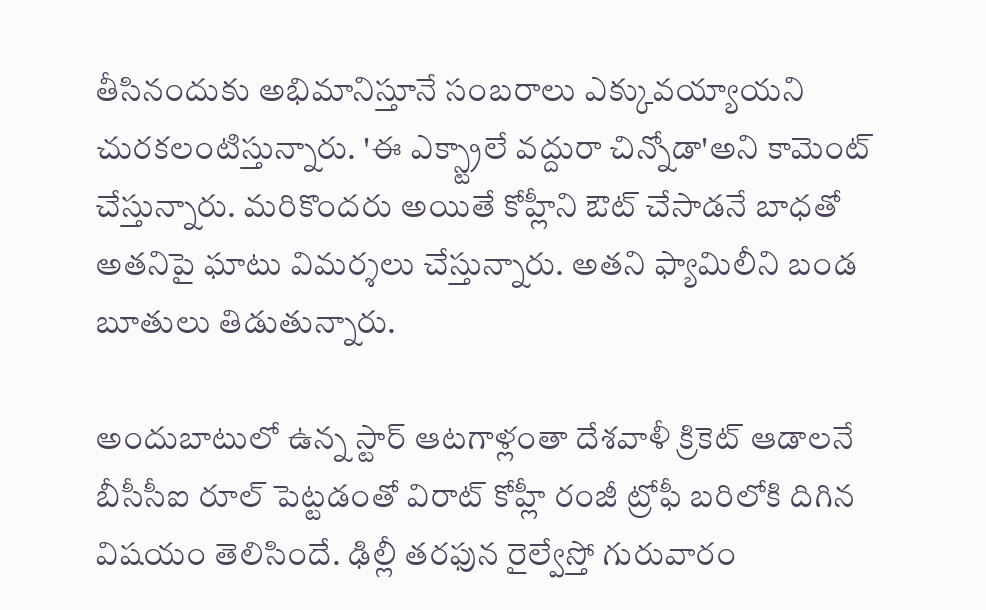తీసినందుకు అభిమానిస్తూనే సంబరాలు ఎక్కువయ్యాయని చురకలంటిస్తున్నారు. 'ఈ ఎక్స్ట్రాలే వద్దురా చిన్నోడా'అని కామెంట్ చేస్తున్నారు. మరికొందరు అయితే కోహ్లీని ఔట్ చేసాడనే బాధతో అతనిపై ఘాటు విమర్శలు చేస్తున్నారు. అతని ఫ్యామిలీని బండ బూతులు తిడుతున్నారు.

అందుబాటులో ఉన్న స్టార్ ఆటగాళ్లంతా దేశవాళీ క్రికెట్ ఆడాలనే బీసీసీఐ రూల్ పెట్టడంతో విరాట్ కోహ్లీ రంజీ ట్రోఫీ బరిలోకి దిగిన విషయం తెలిసిందే. ఢిల్లీ తరఫున రైల్వేస్తో గురువారం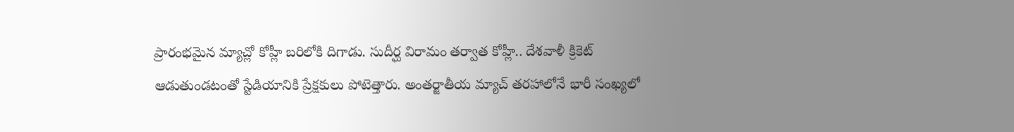ప్రారంభమైన మ్యాచ్లో కోహ్లీ బరిలోకి దిగాడు. సుదీర్ఘ విరామం తర్వాత కోహ్లీ.. దేశవాళీ క్రికెట్ ఆడుతుండటంతో స్టేడియానికి ప్రేక్షకులు పోటెత్తారు. అంతర్జాతీయ మ్యాచ్ తరహాలోనే భారీ సంఖ్యలో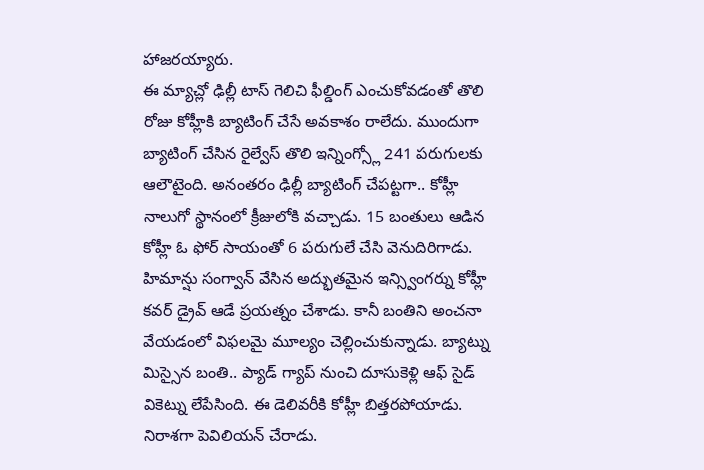హాజరయ్యారు.
ఈ మ్యాచ్లో ఢిల్లీ టాస్ గెలిచి ఫీల్డింగ్ ఎంచుకోవడంతో తొలి రోజు కోహ్లీకి బ్యాటింగ్ చేసే అవకాశం రాలేదు. ముందుగా బ్యాటింగ్ చేసిన రైల్వేస్ తొలి ఇన్నింగ్స్లో 241 పరుగులకు ఆలౌటైంది. అనంతరం ఢిల్లీ బ్యాటింగ్ చేపట్టగా.. కోహ్లీ నాలుగో స్థానంలో క్రీజులోకి వచ్చాడు. 15 బంతులు ఆడిన కోహ్లీ ఓ ఫోర్ సాయంతో 6 పరుగులే చేసి వెనుదిరిగాడు.
హిమాన్షు సంగ్వాన్ వేసిన అద్భుతమైన ఇన్స్వింగర్ను కోహ్లీ కవర్ డ్రైవ్ ఆడే ప్రయత్నం చేశాడు. కానీ బంతిని అంచనా వేయడంలో విఫలమై మూల్యం చెల్లించుకున్నాడు. బ్యాట్ను మిస్సైన బంతి.. ప్యాడ్ గ్యాప్ నుంచి దూసుకెళ్లి ఆఫ్ సైడ్ వికెట్ను లేపేసింది. ఈ డెలివరీకి కోహ్లీ బిత్తరపోయాడు. నిరాశగా పెవిలియన్ చేరాడు.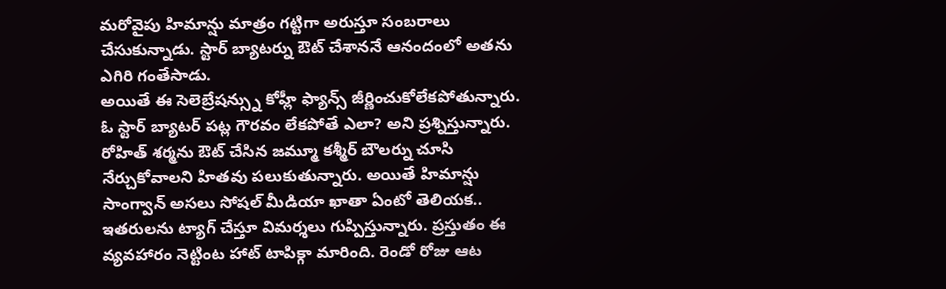మరోవైపు హిమాన్షు మాత్రం గట్టిగా అరుస్తూ సంబరాలు చేసుకున్నాడు. స్టార్ బ్యాటర్ను ఔట్ చేశాననే ఆనందంలో అతను ఎగిరి గంతేసాడు.
అయితే ఈ సెలెబ్రేషన్స్ను కోహ్లీ ఫ్యాన్స్ జీర్ణించుకోలేకపోతున్నారు. ఓ స్టార్ బ్యాటర్ పట్ల గౌరవం లేకపోతే ఎలా? అని ప్రశ్నిస్తున్నారు. రోహిత్ శర్మను ఔట్ చేసిన జమ్మూ కశ్మీర్ బౌలర్ను చూసి నేర్చుకోవాలని హితవు పలుకుతున్నారు. అయితే హిమాన్షు సాంగ్వాన్ అసలు సోషల్ మీడియా ఖాతా ఏంటో తెలియక.. ఇతరులను ట్యాగ్ చేస్తూ విమర్శలు గుప్పిస్తున్నారు. ప్రస్తుతం ఈ వ్యవహారం నెట్టింట హాట్ టాపిక్గా మారింది. రెండో రోజు ఆట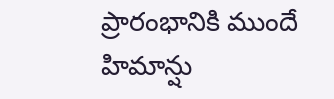ప్రారంభానికి ముందే హిమాన్షు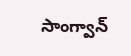సాంగ్వాన్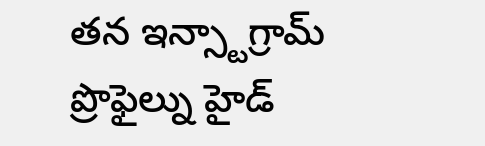తన ఇన్స్టాగ్రామ్ ప్రొఫైల్ను హైడ్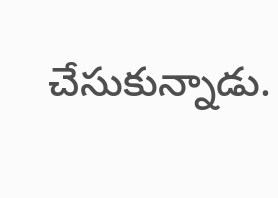చేసుకున్నాడు.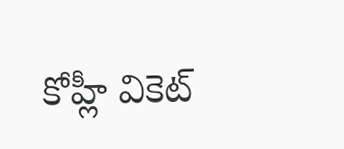కోహ్లీ వికెట్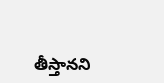తీస్తానని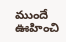ముందే ఊహించి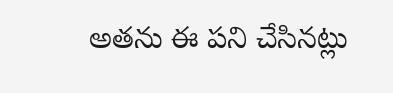అతను ఈ పని చేసినట్లు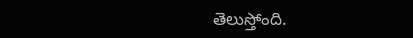తెలుస్తోంది.